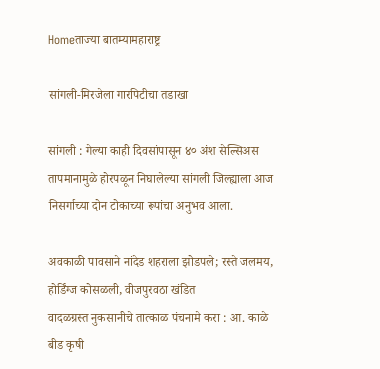Homeताज्या बातम्यामहाराष्ट्र

सांगली-मिरजेला गारपिटीचा तडाखा

सांगली : गेल्या काही दिवसांपासून ४० अंश सेल्सिअस तापमानामुळे होरपळून निघालेल्या सांगली जिल्ह्याला आज निसर्गाच्या दोन टोकाच्या रूपांचा अनुभव आला.

अवकाळी पावसाने नांदेड शहराला झोडपले; रस्ते जलमय, होर्डिंग्ज कोसळली, वीजपुरवठा खंडित
वादळग्रस्त नुकसानीचे तात्काळ पंचनामे करा : आ. काळे
बीड कृषी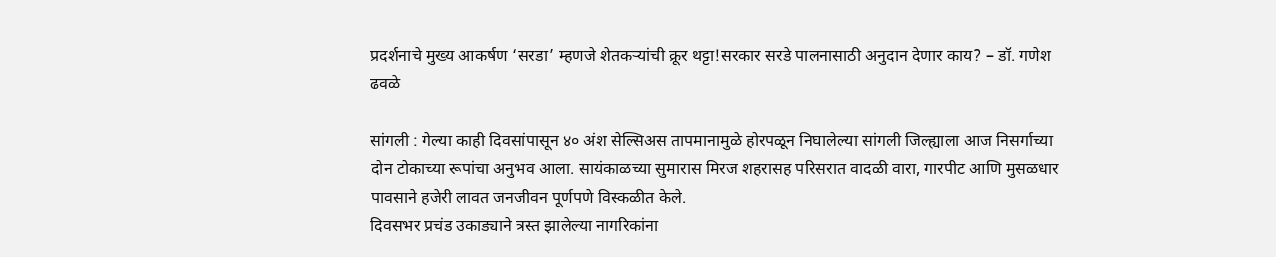प्रदर्शनाचे मुख्य आकर्षण ‘सरडा’ म्हणजे शेतकर्‍यांची क्रूर थट्टा!सरकार सरडे पालनासाठी अनुदान देणार काय? – डॉ. गणेश ढवळे

सांगली : गेल्या काही दिवसांपासून ४० अंश सेल्सिअस तापमानामुळे होरपळून निघालेल्या सांगली जिल्ह्याला आज निसर्गाच्या दोन टोकाच्या रूपांचा अनुभव आला. सायंकाळच्या सुमारास मिरज शहरासह परिसरात वादळी वारा, गारपीट आणि मुसळधार पावसाने हजेरी लावत जनजीवन पूर्णपणे विस्कळीत केले.
दिवसभर प्रचंड उकाड्याने त्रस्त झालेल्या नागरिकांना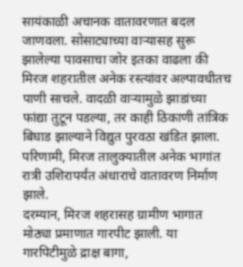सायंकाळी अचानक वातावरणात बदल जाणवला. सोसाट्याच्या वाऱ्यासह सुरू झालेल्या पावसाचा जोर इतका वाढला की मिरज शहरातील अनेक रस्त्यांवर अल्पावधीतच पाणी साचले. वादळी वाऱ्यामुळे झाडांच्या फांद्या तुटून पडल्या, तर काही ठिकाणी तांत्रिक बिघाड झाल्याने विद्युत पुरवठा खंडित झाला. परिणामी, मिरज तालुक्यातील अनेक भागांत रात्री उशिरापर्यंत अंधाराचे वातावरण निर्माण झाले.
दरम्यान, मिरज शहरासह ग्रामीण भागात मोठ्या प्रमाणात गारपीट झाली. या गारपिटीमुळे द्राक्ष बागा,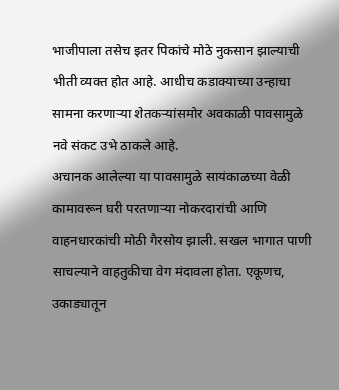भाजीपाला तसेच इतर पिकांचे मोठे नुकसान झाल्याची भीती व्यक्त होत आहे. आधीच कडाक्याच्या उन्हाचा सामना करणाऱ्या शेतकऱ्यांसमोर अवकाळी पावसामुळे नवे संकट उभे ठाकले आहे.
अचानक आलेल्या या पावसामुळे सायंकाळच्या वेळी कामावरून घरी परतणाऱ्या नोकरदारांची आणि वाहनधारकांची मोठी गैरसोय झाली. सखल भागात पाणी साचल्याने वाहतुकीचा वेग मंदावला होता. एकूणच, उकाड्यातून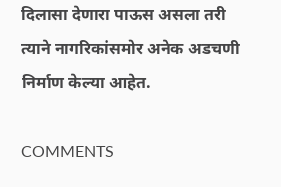दिलासा देणारा पाऊस असला तरी त्याने नागरिकांसमोर अनेक अडचणी निर्माण केल्या आहेत.

COMMENTS